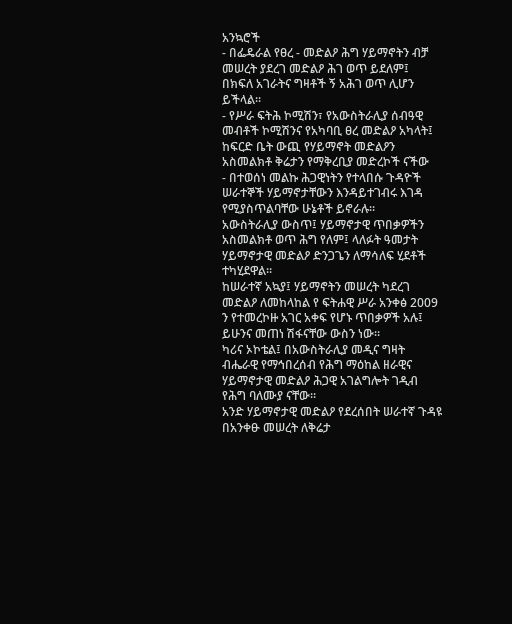አንኳሮች
- በፌዴራል የፀረ - መድልዖ ሕግ ሃይማኖትን ብቻ መሠረት ያደረገ መድልዖ ሕገ ወጥ ይደለም፤ በክፍለ አገራትና ግዛቶች ኝ አሕገ ወጥ ሊሆን ይችላል።
- የሥራ ፍትሕ ኮሚሽን፣ የአውስትራሊያ ሰብዓዊ መብቶች ኮሚሽንና የአካባቢ ፀረ መድልዖ አካላት፤ ከፍርድ ቤት ውጪ የሃይማኖት መድልዖን አስመልክቶ ቅሬታን የማቅረቢያ መድረኮች ናችው
- በተወሰነ መልኩ ሕጋዊነትን የተላበሱ ጉዳዮች ሠራተኞች ሃይማኖታቸውን እንዳይተገብሩ እገዳ የሚያስጥልባቸው ሁኔቶች ይኖራሉ።
አውስትራሊያ ውስጥ፤ ሃይማኖታዊ ጥበቃዎችን አስመልክቶ ወጥ ሕግ የለም፤ ላለፉት ዓመታት ሃይማኖታዊ መድልዖ ድንጋጌን ለማሳለፍ ሂደቶች ተካሂደዋል።
ከሠራተኛ አኳያ፤ ሃይማኖትን መሠረት ካደረገ መድልዖ ለመከላከል የ ፍትሐዊ ሥራ አንቀፅ 2009 ን የተመረኮዙ አገር አቀፍ የሆኑ ጥበቃዎች አሉ፤ ይሁንና መጠነ ሽፋናቸው ውስን ነው።
ካሪና ኦኮቴል፤ በአውስትራሊያ መዲና ግዛት ብሔራዊ የማኅበረሰብ የሕግ ማዕከል ዘራዊና ሃይማኖታዊ መድልዖ ሕጋዊ አገልግሎት ገዲብ የሕግ ባለሙያ ናቸው።
አንድ ሃይማኖታዊ መድልዖ የደረሰበት ሠራተኛ ጉዳዩ በአንቀፁ መሠረት ለቅሬታ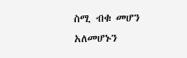ስሚ ብቁ መሆን አለመሆኑን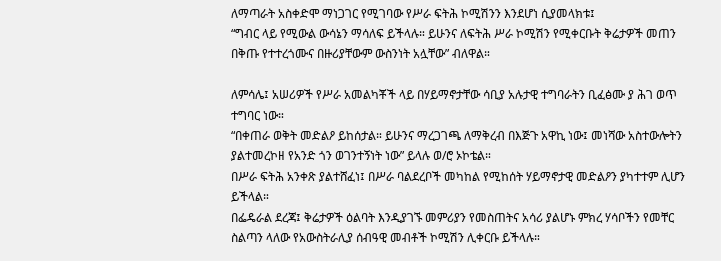ለማጣራት አስቀድሞ ማነጋገር የሚገባው የሥራ ፍትሕ ኮሚሽንን እንደሆነ ሲያመላክቱ፤
“ግብር ላይ የሚውል ውሳኔን ማሳለፍ ይችላሉ። ይሁንና ለፍትሕ ሥራ ኮሚሽን የሚቀርቡት ቅሬታዎች መጠን በቅጡ የተተረጎሙና በዙሪያቸውም ውስንነት አሏቸው” ብለዋል።

ለምሳሌ፤ አሠሪዎች የሥራ አመልካቾች ላይ በሃይማኖታቸው ሳቢያ አሉታዊ ተግባራትን ቢፈፅሙ ያ ሕገ ወጥ ተግባር ነው።
“በቀጠራ ወቅት መድልዖ ይከሰታል። ይሁንና ማረጋገጫ ለማቅረብ በእጅጉ አዋኪ ነው፤ መነሻው አስተውሎትን ያልተመረኮዘ የአንድ ጎን ወገንተኝነት ነው” ይላሉ ወ/ሮ ኦኮቴል።
በሥራ ፍትሕ አንቀጽ ያልተሸፈነ፤ በሥራ ባልደረቦች መካከል የሚከሰት ሃይማኖታዊ መድልዖን ያካተተም ሊሆን ይችላል።
በፌዴራል ደረጃ፤ ቅሬታዎች ዕልባት እንዲያገኙ መምሪያን የመስጠትና አሳሪ ያልሆኑ ምክረ ሃሳቦችን የመቸር ስልጣን ላለው የአውስትራሊያ ሰብዓዊ መብቶች ኮሚሽን ሊቀርቡ ይችላሉ።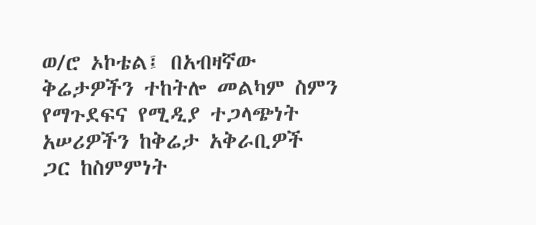ወ/ሮ ኦኮቴል፤ በአብዛኛው ቅሬታዎችን ተከትሎ መልካም ስምን የማጉደፍና የሚዲያ ተጋላጭነት አሠሪዎችን ከቅሬታ አቅራቢዎች ጋር ከስምምነት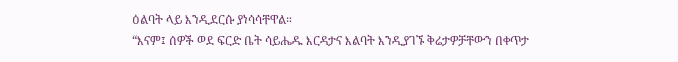ዕልባት ላይ እንዲደርሱ ያነሳሳቸዋል።
“እናም፤ ሰዎች ወደ ፍርድ ቤት ሳይሔዱ እርዳታና እልባት እንዲያገኙ ቅሬታዎቻቸውን በቀጥታ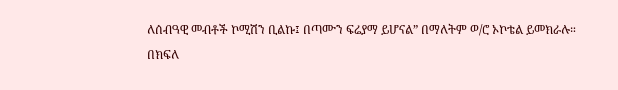ለሰብዓዊ መብቶች ኮሚሽን ቢልኩ፤ በጣሙን ፍሬያማ ይሆናል” በማለትም ወ/ሮ ኦኮቴል ይመክራሉ።
በክፍለ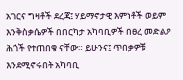አገርና ግዛቶች ደረጃ፤ ሃይማኖታዊ እምነቶች ወይም እንቅስቃሴዎች በበርካታ አካባቢዎች በፀረ መድልዖ ሕጎች የተጠበቁ ናቸው። ይሁንና፤ ጥበቃዎቹ እንደሚኖሩበት አካባቢ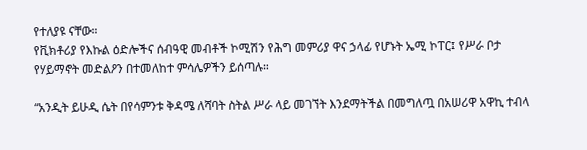የተለያዩ ናቸው።
የቪክቶሪያ የእኩል ዕድሎችና ሰብዓዊ መብቶች ኮሚሽን የሕግ መምሪያ ዋና ኃላፊ የሆኑት ኤሚ ኮፐር፤ የሥራ ቦታ የሃይማኖት መድልዖን በተመለከተ ምሳሌዎችን ይሰጣሉ።

“አንዲት ይሁዲ ሴት በየሳምንቱ ቅዳሜ ለሻባት ስትል ሥራ ላይ መገኘት እንደማትችል በመግለጧ በአሠሪዋ አዋኪ ተብላ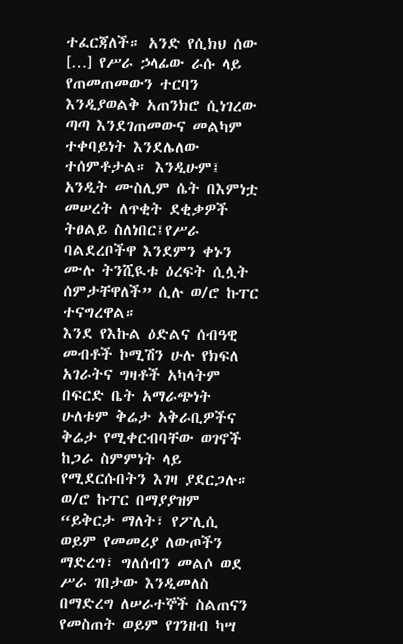ተፈርጃለች። አንድ የሲክህ ሰው […] የሥራ ኃላፊው ራሱ ላይ የጠመጠመውን ተርባን እንዲያወልቅ አጠንክሮ ሲነገረው ጣጣ እንደገጠመውና መልካም ተቀባይነት እንደሌለው ተሰምቶታል። እንዲሁም፤ አንዲት ሙስሊም ሴት በእምነቷ መሠረት ለጥቂት ደቂቃዎች ትፀልይ ስለነበር፤የሥራ ባልደረቦችዋ እንደምን ቀኑን ሙሉ ትንሺዪቱ ዕረፍት ሲሏት ሰምታቸዋለች” ሲሉ ወ/ሮ ኩፐር ተናግረዋል።
እንደ የእኩል ዕድልና ሰብዓዊ መብቶች ኮሚሽን ሁሉ የክፍለ አገራትና ግዛቶች አካላትም በፍርድ ቤት አማራጭነት ሁለቱም ቅሬታ አቅራቢዎችና ቅሬታ የሚቀርብባቸው ወገኖች ከጋራ ስምምነት ላይ የሚደርሱበትን እገዛ ያደርጋሉ።
ወ/ሮ ኩፐር በማያያዝም “ይቅርታ ማለት፣ የፖሊሲ ወይም የመመሪያ ለውጦችን ማድረግ፣ ግለሰብን መልሶ ወደ ሥራ ገበታው እንዲመለስ በማድረግ ለሠራተኞች ስልጠናን የመስጠት ወይም የገንዘብ ካሣ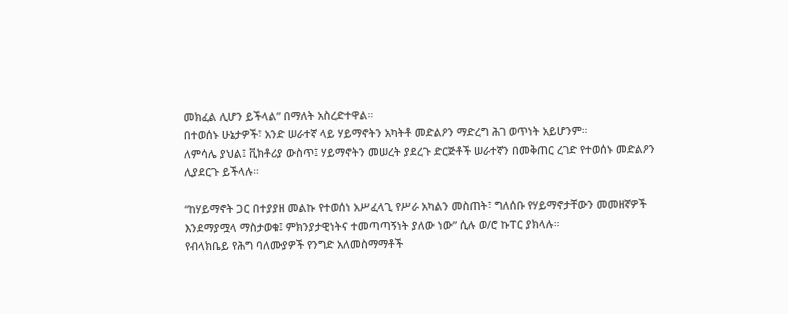መክፈል ሊሆን ይችላል” በማለት አስረድተዋል።
በተወሰኑ ሁኔታዎች፣ አንድ ሠራተኛ ላይ ሃይማኖትን አካትቶ መድልዖን ማድረግ ሕገ ወጥነት አይሆንም።
ለምሳሌ ያህል፤ ቪክቶሪያ ውስጥ፤ ሃይማኖትን መሠረት ያደረጉ ድርጅቶች ሠራተኛን በመቅጠር ረገድ የተወሰኑ መድልዖን ሊያደርጉ ይችላሉ።

“ከሃይማኖት ጋር በተያያዘ መልኩ የተወሰነ አሥፈላጊ የሥራ አካልን መስጠት፣ ግለሰቡ የሃይማኖታቸውን መመዘኛዎች እንደማያሟላ ማስታወቁ፤ ምክንያታዊነትና ተመጣጣኝነት ያለው ነው” ሲሉ ወ/ሮ ኩፐር ያክላሉ።
የብላክቤይ የሕግ ባለሙያዎች የንግድ አለመስማማቶች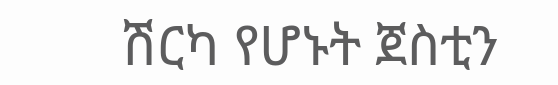ሽርካ የሆኑት ጀስቲን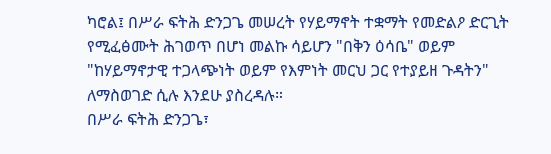ካሮል፤ በሥራ ፍትሕ ድንጋጌ መሠረት የሃይማኖት ተቋማት የመድልዖ ድርጊት የሚፈፅሙት ሕገወጥ በሆነ መልኩ ሳይሆን "በቅን ዕሳቤ" ወይም "ከሃይማኖታዊ ተጋላጭነት ወይም የእምነት መርህ ጋር የተያይዘ ጉዳትን" ለማስወገድ ሲሉ እንደሁ ያስረዳሉ።
በሥራ ፍትሕ ድንጋጌ፣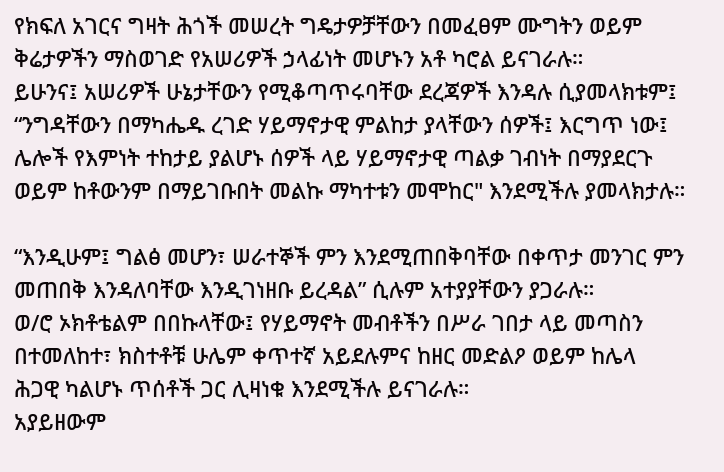የክፍለ አገርና ግዛት ሕጎች መሠረት ግዴታዎቻቸውን በመፈፀም ሙግትን ወይም ቅሬታዎችን ማስወገድ የአሠሪዎች ኃላፊነት መሆኑን አቶ ካሮል ይናገራሉ።
ይሁንና፤ አሠሪዎች ሁኔታቸውን የሚቆጣጥሩባቸው ደረጃዎች እንዳሉ ሲያመላክቱም፤
“ንግዳቸውን በማካሔዱ ረገድ ሃይማኖታዊ ምልከታ ያላቸውን ሰዎች፤ እርግጥ ነው፤ ሌሎች የእምነት ተከታይ ያልሆኑ ሰዎች ላይ ሃይማኖታዊ ጣልቃ ገብነት በማያደርጉ ወይም ከቶውንም በማይገቡበት መልኩ ማካተቱን መሞከር" እንደሚችሉ ያመላክታሉ።

“እንዲሁም፤ ግልፅ መሆን፣ ሠራተኞች ምን እንደሚጠበቅባቸው በቀጥታ መንገር ምን መጠበቅ እንዳለባቸው እንዲገነዘቡ ይረዳል” ሲሉም አተያያቸውን ያጋራሉ።
ወ/ሮ ኦክቶቴልም በበኩላቸው፤ የሃይማኖት መብቶችን በሥራ ገበታ ላይ መጣስን በተመለከተ፣ ክስተቶቹ ሁሌም ቀጥተኛ አይደሉምና ከዘር መድልዖ ወይም ከሌላ ሕጋዊ ካልሆኑ ጥሰቶች ጋር ሊዛነቁ እንደሚችሉ ይናገራሉ።
አያይዘውም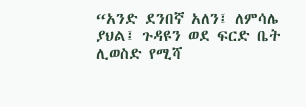“አንድ ደንበኛ አለን፤ ለምሳሌ ያህል፤ ጉዳዩን ወደ ፍርድ ቤት ሊወስድ የሚሻ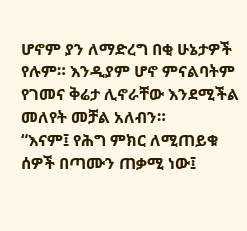ሆኖም ያን ለማድረግ በቂ ሁኔታዎች የሉም። እንዲያም ሆኖ ምናልባትም የገመና ቅሬታ ሊኖራቸው እንደሚችል መለየት መቻል አለብን።
“እናም፤ የሕግ ምክር ለሚጠይቁ ሰዎች በጣሙን ጠቃሚ ነው፤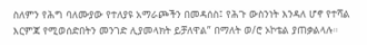ስለምን የሕግ ባለሙያው የተለያዩ አማራጮችን በመዳሰስ፤ የሕጉ ውስንነት እንዳለ ሆኖ የተሻል እርምጃ የሚወሰድበትን መንገድ ሊያመላክት ይቻለዋል” በማለት ወ/ሮ ኦኮቴል ያጠቃልላሉ።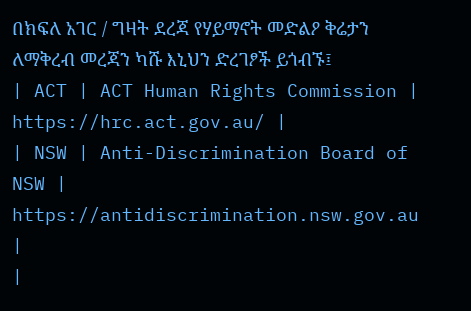በክፍለ አገር / ግዛት ደረጃ የሃይማኖት መድልዖ ቅሬታን ለማቅረብ መረጃን ካሹ እኒህን ድረገፆች ይጎብኙ፤
| ACT | ACT Human Rights Commission | https://hrc.act.gov.au/ |
| NSW | Anti-Discrimination Board of NSW | https://antidiscrimination.nsw.gov.au |
|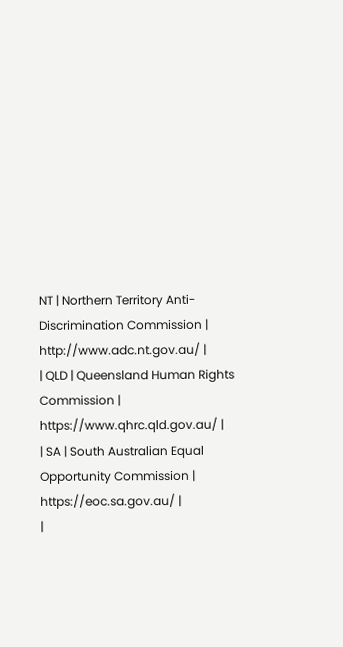NT | Northern Territory Anti-Discrimination Commission | http://www.adc.nt.gov.au/ |
| QLD | Queensland Human Rights Commission | https://www.qhrc.qld.gov.au/ |
| SA | South Australian Equal Opportunity Commission | https://eoc.sa.gov.au/ |
|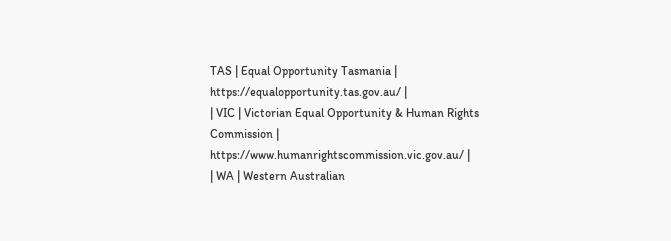TAS | Equal Opportunity Tasmania | https://equalopportunity.tas.gov.au/ |
| VIC | Victorian Equal Opportunity & Human Rights Commission | https://www.humanrightscommission.vic.gov.au/ |
| WA | Western Australian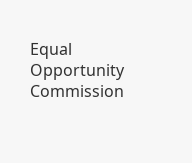Equal Opportunity Commission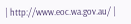| http://www.eoc.wa.gov.au/ |